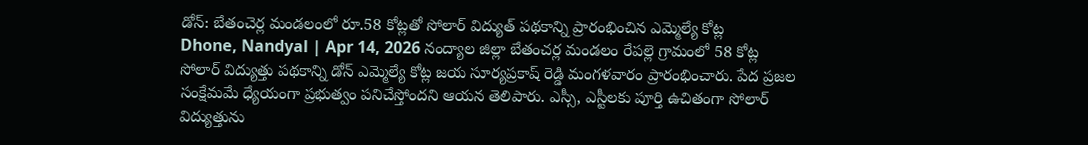డోన్: బేతంచెర్ల మండలంలో రూ.58 కోట్లతో సోలార్ విద్యుత్ పథకాన్ని ప్రారంభించిన ఎమ్మెల్యే కోట్ల
Dhone, Nandyal | Apr 14, 2026 నంద్యాల జిల్లా బేతంచర్ల మండలం రేపల్లె గ్రామంలో 58 కోట్ల సోలార్ విద్యుత్తు పథకాన్ని డోన్ ఎమ్మెల్యే కోట్ల జయ సూర్యప్రకాష్ రెడ్డి మంగళవారం ప్రారంభించారు. పేద ప్రజల సంక్షేమమే ధ్యేయంగా ప్రభుత్వం పనిచేస్తోందని ఆయన తెలిపారు. ఎస్సీ, ఎస్టీలకు పూర్తి ఉచితంగా సోలార్ విద్యుత్తును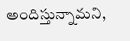అందిస్తున్నామని,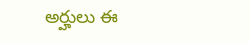అర్హులు ఈ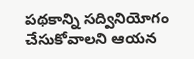పథకాన్ని సద్వినియోగం చేసుకోవాలని ఆయన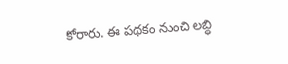కోరారు. ఈ పథకం నుంచి లబ్ధి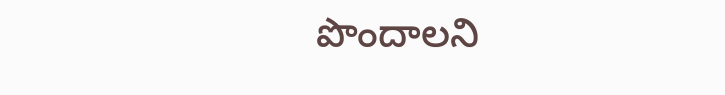పొందాలని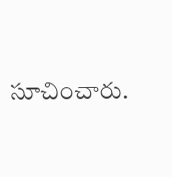సూచించారు.